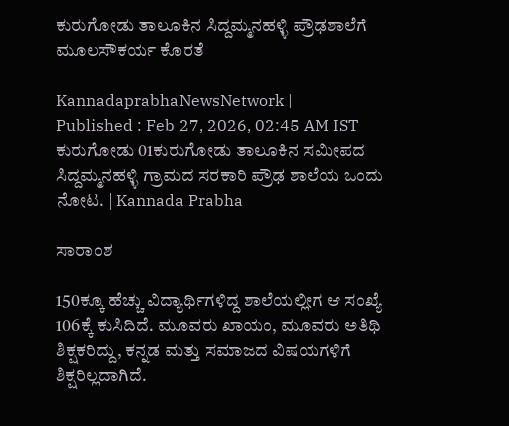ಕುರುಗೋಡು ತಾಲೂಕಿನ ಸಿದ್ದಮ್ಮನಹಳ್ಳಿ ಪ್ರೌಢಶಾಲೆಗೆ ಮೂಲಸೌಕರ್ಯ ಕೊರತೆ

KannadaprabhaNewsNetwork |
Published : Feb 27, 2026, 02:45 AM IST
ಕುರುಗೋಡು 01ಕುರುಗೋಡು ತಾಲೂಕಿನ ಸಮೀಪದ ಸಿದ್ದಮ್ಮನಹಳ್ಳಿ ಗ್ರಾಮದ ಸರಕಾರಿ ಪ್ರೌಢ ಶಾಲೆಯ ಒಂದು ನೋಟ. | Kannada Prabha

ಸಾರಾಂಶ

150ಕ್ಕೂ ಹೆಚ್ಚು ವಿದ್ಯಾರ್ಥಿಗಳಿದ್ದ ಶಾಲೆಯಲ್ಲೀಗ ಆ ಸಂಖ್ಯೆ 106ಕ್ಕೆ ಕುಸಿದಿದೆ. ಮೂವರು ಖಾಯಂ, ಮೂವರು ಅತಿಥಿ ಶಿಕ್ಷಕರಿದ್ದು, ಕನ್ನಡ ಮತ್ತು ಸಮಾಜದ ವಿಷಯಗಳಿಗೆ ಶಿಕ್ಷರಿಲ್ಲದಾಗಿದೆ.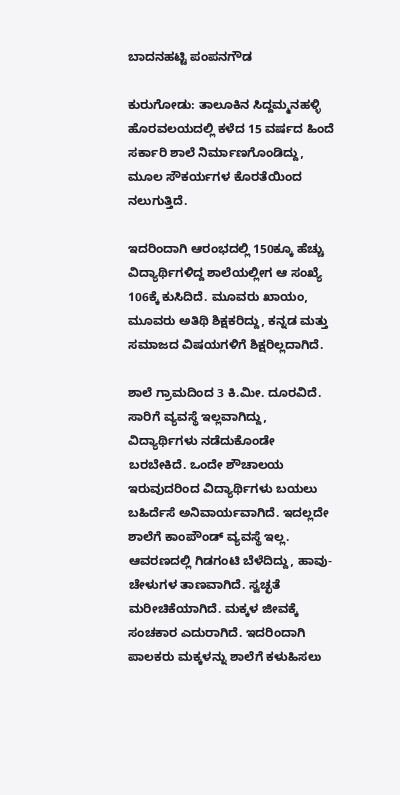ಬಾದನಹಟ್ಟಿ ಪಂಪನಗೌಡ

ಕುರುಗೋಡು: ತಾಲೂಕಿನ ಸಿದ್ದಮ್ಮನಹಳ್ಳಿ ಹೊರವಲಯದಲ್ಲಿ ಕಳೆದ 15 ವರ್ಷದ ಹಿಂದೆ ಸರ್ಕಾರಿ ಶಾಲೆ ನಿರ್ಮಾಣಗೊಂಡಿದ್ದು, ಮೂಲ ಸೌಕರ್ಯಗಳ ಕೊರತೆಯಿಂದ ನಲುಗುತ್ತಿದೆ.

ಇದರಿಂದಾಗಿ ಆರಂಭದಲ್ಲಿ 150ಕ್ಕೂ ಹೆಚ್ಚು ವಿದ್ಯಾರ್ಥಿಗಳಿದ್ದ ಶಾಲೆಯಲ್ಲೀಗ ಆ ಸಂಖ್ಯೆ 106ಕ್ಕೆ ಕುಸಿದಿದೆ. ಮೂವರು ಖಾಯಂ, ಮೂವರು ಅತಿಥಿ ಶಿಕ್ಷಕರಿದ್ದು, ಕನ್ನಡ ಮತ್ತು ಸಮಾಜದ ವಿಷಯಗಳಿಗೆ ಶಿಕ್ಷರಿಲ್ಲದಾಗಿದೆ.

ಶಾಲೆ ಗ್ರಾಮದಿಂದ 3 ಕಿ.ಮೀ. ದೂರವಿದೆ. ಸಾರಿಗೆ ವ್ಯವಸ್ಥೆ ಇಲ್ಲವಾಗಿದ್ದು, ವಿದ್ಯಾರ್ಥಿಗಳು ನಡೆದುಕೊಂಡೇ ಬರಬೇಕಿದೆ. ಒಂದೇ ಶೌಚಾಲಯ ಇರುವುದರಿಂದ ವಿದ್ಯಾರ್ಥಿಗಳು ಬಯಲು ಬಹಿರ್ದೆಸೆ ಅನಿವಾರ್ಯವಾಗಿದೆ. ಇದಲ್ಲದೇ ಶಾಲೆಗೆ ಕಾಂಪೌಂಡ್‌ ವ್ಯವಸ್ಥೆ ಇಲ್ಲ. ಆವರಣದಲ್ಲಿ ಗಿಡಗಂಟಿ ಬೆಳೆದಿದ್ದು, ಹಾವು-ಚೇಳುಗಳ ತಾಣವಾಗಿದೆ. ಸ್ವಚ್ಛತೆ ಮರೀಚಿಕೆಯಾಗಿದೆ. ಮಕ್ಕಳ ಜೀವಕ್ಕೆ ಸಂಚಕಾರ ಎದುರಾಗಿದೆ. ಇದರಿಂದಾಗಿ ಪಾಲಕರು ಮಕ್ಕಳನ್ನು ಶಾಲೆಗೆ ಕಳುಹಿಸಲು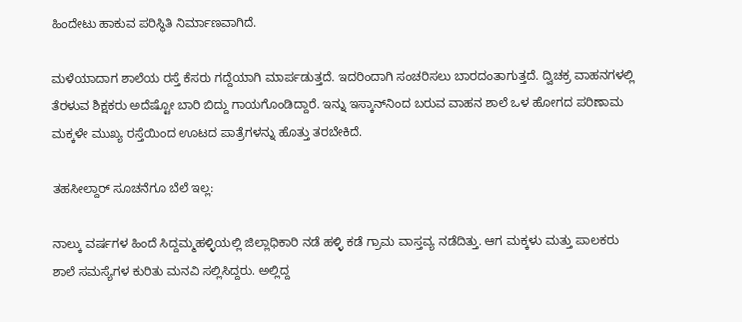ಹಿಂದೇಟು ಹಾಕುವ ಪರಿಸ್ಥಿತಿ ನಿರ್ಮಾಣವಾಗಿದೆ.

ಮಳೆಯಾದಾಗ ಶಾಲೆಯ ರಸ್ತೆ ಕೆಸರು ಗದ್ದೆಯಾಗಿ ಮಾರ್ಪಡುತ್ತದೆ. ಇದರಿಂದಾಗಿ ಸಂಚರಿಸಲು ಬಾರದಂತಾಗುತ್ತದೆ. ದ್ವಿಚಕ್ರ ವಾಹನಗಳಲ್ಲಿ ತೆರಳುವ ಶಿಕ್ಷಕರು ಅದೆಷ್ಟೋ ಬಾರಿ ಬಿದ್ದು ಗಾಯಗೊಂಡಿದ್ದಾರೆ. ಇನ್ನು ಇಸ್ಕಾನ್‌ನಿಂದ ಬರುವ ವಾಹನ ಶಾಲೆ ಒಳ ಹೋಗದ ಪರಿಣಾಮ ಮಕ್ಕಳೇ ಮುಖ್ಯ ರಸ್ತೆಯಿಂದ ಊಟದ ಪಾತ್ರೆಗಳನ್ನು ಹೊತ್ತು ತರಬೇಕಿದೆ.

ತಹಸೀಲ್ದಾರ್‌ ಸೂಚನೆಗೂ ಬೆಲೆ ಇಲ್ಲ:

ನಾಲ್ಕು ವರ್ಷಗಳ ಹಿಂದೆ ಸಿದ್ದಮ್ಮಹಳ್ಳಿಯಲ್ಲಿ ಜಿಲ್ಲಾಧಿಕಾರಿ ನಡೆ ಹಳ್ಳಿ ಕಡೆ ಗ್ರಾಮ ವಾಸ್ತವ್ಯ ನಡೆದಿತ್ತು. ಆಗ ಮಕ್ಕಳು ಮತ್ತು ಪಾಲಕರು ಶಾಲೆ ಸಮಸ್ಯೆಗಳ ಕುರಿತು ಮನವಿ ಸಲ್ಲಿಸಿದ್ದರು. ಅಲ್ಲಿದ್ದ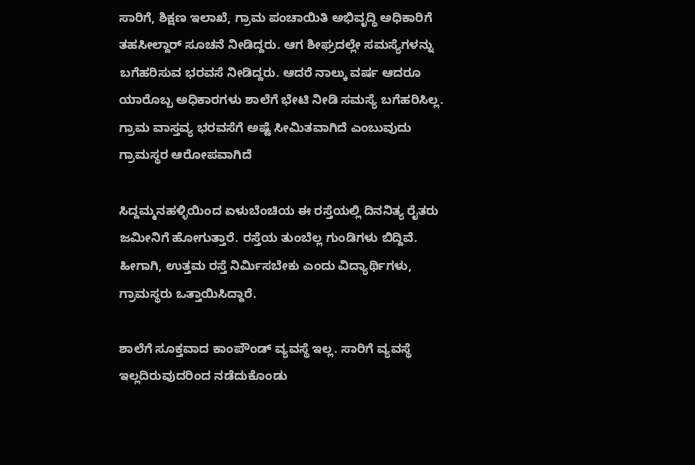ಸಾರಿಗೆ, ಶಿಕ್ಷಣ ಇಲಾಖೆ, ಗ್ರಾಮ ಪಂಚಾಯಿತಿ ಅಭಿವೃದ್ಧಿ ಅಧಿಕಾರಿಗೆ ತಹಸೀಲ್ದಾರ್‌ ಸೂಚನೆ ನೀಡಿದ್ದರು. ಆಗ ಶೀಘ್ರದಲ್ಲೇ ಸಮಸ್ಯೆಗಳನ್ನು ಬಗೆಹರಿಸುವ ಭರವಸೆ ನೀಡಿದ್ದರು. ಆದರೆ ನಾಲ್ಕು ವರ್ಷ ಆದರೂ ಯಾರೊಬ್ಬ ಅಧಿಕಾರಗಳು ಶಾಲೆಗೆ ಭೇಟಿ ನೀಡಿ ಸಮಸ್ಯೆ ಬಗೆಹರಿಸಿಲ್ಲ. ಗ್ರಾಮ ವಾಸ್ತವ್ಯ ಭರವಸೆಗೆ ಅಷ್ಟೆ ಸೀಮಿತವಾಗಿದೆ ಎಂಬುವುದು ಗ್ರಾಮಸ್ಥರ ಆರೋಪವಾಗಿದೆ

ಸಿದ್ದಮ್ಮನಹಳ್ಳಿಯಿಂದ ಏಳುಬೆಂಚಿಯ ಈ ರಸ್ತೆಯಲ್ಲಿ ದಿನನಿತ್ಯ ರೈತರು ಜಮೀನಿಗೆ ಹೋಗುತ್ತಾರೆ. ರಸ್ತೆಯ ತುಂಬೆಲ್ಲ ಗುಂಡಿಗಳು ಬಿದ್ದಿವೆ. ಹೀಗಾಗಿ, ಉತ್ತಮ ರಸ್ತೆ ನಿರ್ಮಿಸಬೇಕು ಎಂದು ವಿದ್ಯಾರ್ಥಿಗಳು, ಗ್ರಾಮಸ್ಥರು ಒತ್ತಾಯಿಸಿದ್ದಾರೆ.

ಶಾಲೆಗೆ ಸೂಕ್ತವಾದ ಕಾಂಪೌಂಡ್ ವ್ಯವಸ್ಥೆ ಇಲ್ಲ. ಸಾರಿಗೆ ವ್ಯವಸ್ಥೆ ಇಲ್ಲದಿರುವುದರಿಂದ ನಡೆದುಕೊಂಡು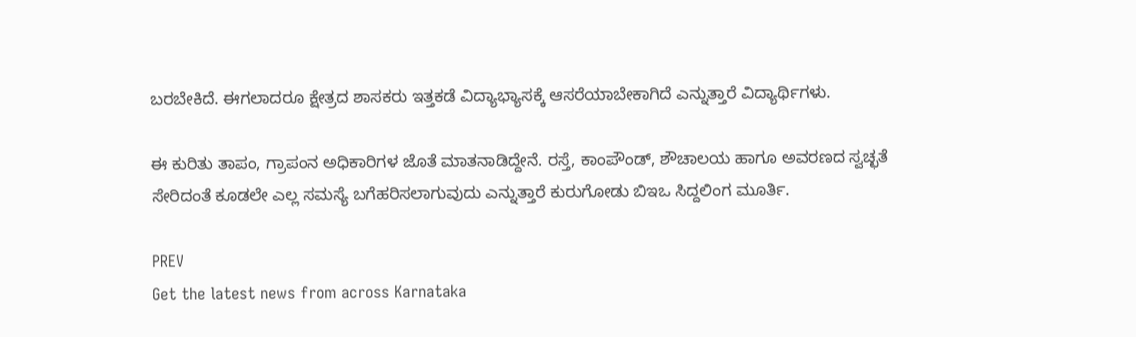ಬರಬೇಕಿದೆ. ಈಗಲಾದರೂ ಕ್ಷೇತ್ರದ ಶಾಸಕರು ಇತ್ತಕಡೆ ವಿದ್ಯಾಭ್ಯಾಸಕ್ಕೆ ಆಸರೆಯಾಬೇಕಾಗಿದೆ ಎನ್ನುತ್ತಾರೆ ವಿದ್ಯಾರ್ಥಿಗಳು.

ಈ ಕುರಿತು ತಾಪಂ, ಗ್ರಾಪಂನ ಅಧಿಕಾರಿಗಳ ಜೊತೆ ಮಾತನಾಡಿದ್ದೇನೆ. ರಸ್ತೆ, ಕಾಂಪೌಂಡ್, ಶೌಚಾಲಯ ಹಾಗೂ ಅವರಣದ ಸ್ವಚ್ಛತೆ ಸೇರಿದಂತೆ ಕೂಡಲೇ ಎಲ್ಲ ಸಮಸ್ಯೆ ಬಗೆಹರಿಸಲಾಗುವುದು ಎನ್ನುತ್ತಾರೆ ಕುರುಗೋಡು ಬಿಇಒ ಸಿದ್ದಲಿಂಗ ಮೂರ್ತಿ.

PREV
Get the latest news from across Karnataka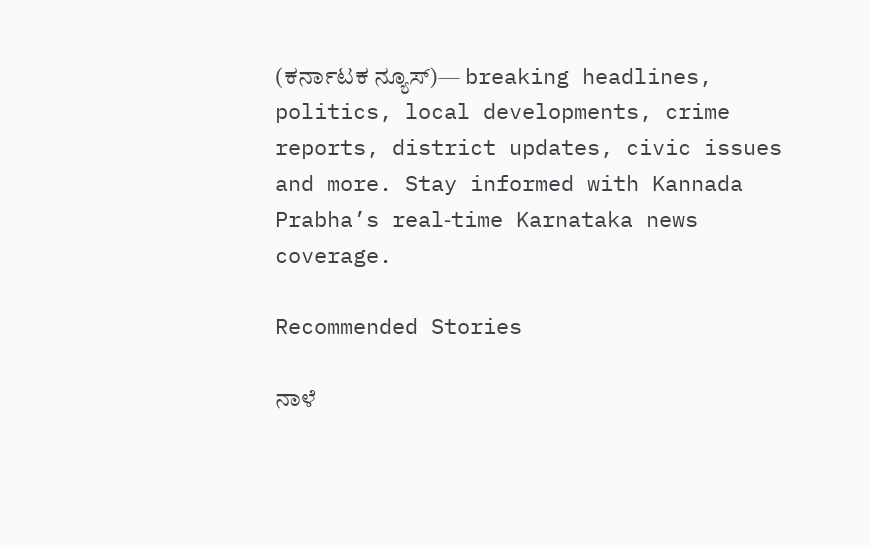(ಕರ್ನಾಟಕ ನ್ಯೂಸ್)— breaking headlines, politics, local developments, crime reports, district updates, civic issues and more. Stay informed with Kannada Prabha’s real‑time Karnataka news coverage.

Recommended Stories

ನಾಳೆ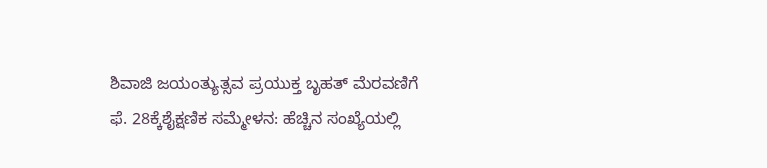ಶಿವಾಜಿ ಜಯಂತ್ಯುತ್ಸವ ಪ್ರಯುಕ್ತ ಬೃಹತ್ ಮೆರವಣಿಗೆ
ಫೆ. 28ಕ್ಕೆಶೈಕ್ಷಣಿಕ ಸಮ್ಮೇಳನ: ಹೆಚ್ಚಿನ ಸಂಖ್ಯೆಯಲ್ಲಿ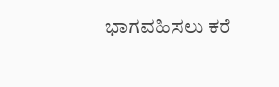ಭಾಗವಹಿಸಲು ಕರೆ